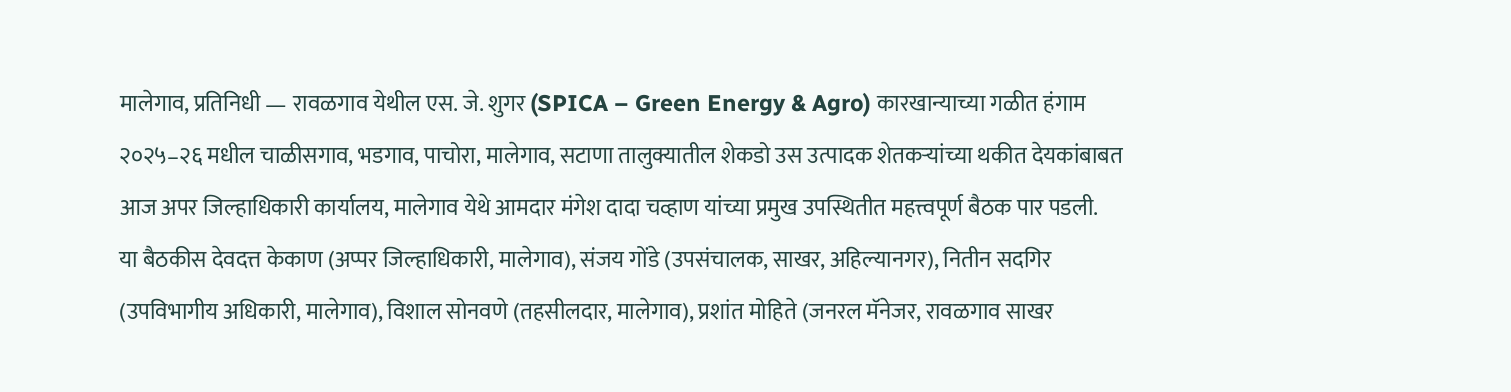मालेगाव, प्रतिनिधी — रावळगाव येथील एस. जे. शुगर (SPICA – Green Energy & Agro) कारखान्याच्या गळीत हंगाम २०२५–२६ मधील चाळीसगाव, भडगाव, पाचोरा, मालेगाव, सटाणा तालुक्यातील शेकडो उस उत्पादक शेतकऱ्यांच्या थकीत देयकांबाबत आज अपर जिल्हाधिकारी कार्यालय, मालेगाव येथे आमदार मंगेश दादा चव्हाण यांच्या प्रमुख उपस्थितीत महत्त्वपूर्ण बैठक पार पडली.
या बैठकीस देवदत्त केकाण (अप्पर जिल्हाधिकारी, मालेगाव), संजय गोंडे (उपसंचालक, साखर, अहिल्यानगर), नितीन सदगिर (उपविभागीय अधिकारी, मालेगाव), विशाल सोनवणे (तहसीलदार, मालेगाव), प्रशांत मोहिते (जनरल मॅनेजर, रावळगाव साखर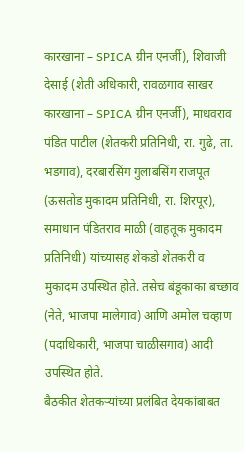कारखाना – SPICA ग्रीन एनर्जी), शिवाजी देसाई (शेती अधिकारी, रावळगाव साखर कारखाना – SPICA ग्रीन एनर्जी), माधवराव पंडित पाटील (शेतकरी प्रतिनिधी, रा. गुढे, ता. भडगाव), दरबारसिंग गुलाबसिंग राजपूत (ऊसतोड मुकादम प्रतिनिधी, रा. शिरपूर), समाधान पंडितराव माळी (वाहतूक मुकादम प्रतिनिधी) यांच्यासह शेकडो शेतकरी व मुकादम उपस्थित होते. तसेच बंडूकाका बच्छाव (नेते, भाजपा मालेगाव) आणि अमोल चव्हाण (पदाधिकारी, भाजपा चाळीसगाव) आदी उपस्थित होते.
बैठकीत शेतकऱ्यांच्या प्रलंबित देयकांबाबत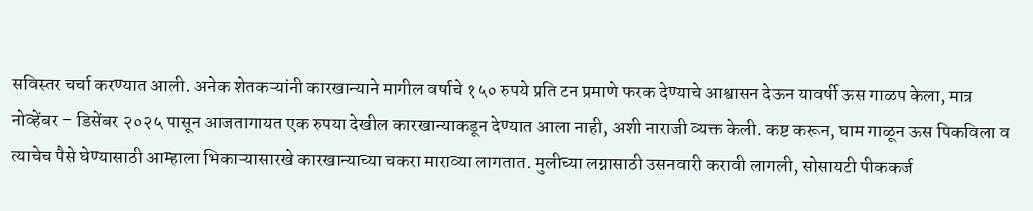सविस्तर चर्चा करण्यात आली. अनेक शेतकऱ्यांनी कारखान्याने मागील वर्षाचे १५० रुपये प्रति टन प्रमाणे फरक देण्याचे आश्वासन देऊन यावर्षी ऊस गाळप केला, मात्र नोव्हेंबर – डिसेंबर २०२५ पासून आजतागायत एक रुपया देखील कारखान्याकडून देण्यात आला नाही, अशी नाराजी व्यक्त केली. कष्ट करून, घाम गाळून ऊस पिकविला व त्याचेच पैसे घेण्यासाठी आम्हाला भिकाऱ्यासारखे कारखान्याच्या चकरा माराव्या लागतात. मुलीच्या लग्नासाठी उसनवारी करावी लागली, सोसायटी पीककर्ज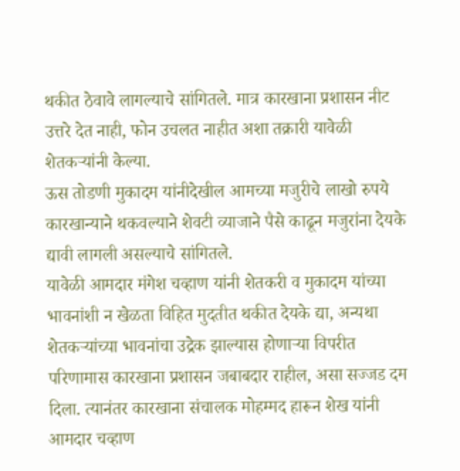थकीत ठेवावे लागल्याचे सांगितले. मात्र कारखाना प्रशासन नीट उत्तरे देत नाही, फोन उचलत नाहीत अशा तक्रारी यावेळी शेतकऱ्यांनी केल्या.
ऊस तोडणी मुकादम यांनीदेखील आमच्या मजुरीचे लाखो रुपये कारखान्याने थकवल्याने शेवटी व्याजाने पैसे काढून मजुरांना देयके द्यावी लागली असल्याचे सांगितले.
यावेळी आमदार मंगेश चव्हाण यांनी शेतकरी व मुकादम यांच्या भावनांशी न खेळता विहित मुदतीत थकीत देयके द्या, अन्यथा शेतकऱ्यांच्या भावनांचा उद्रेक झाल्यास होणाऱ्या विपरीत परिणामास कारखाना प्रशासन जबाबदार राहील, असा सज्जड दम दिला. त्यानंतर कारखाना संचालक मोहम्मद हारून शेख यांनी आमदार चव्हाण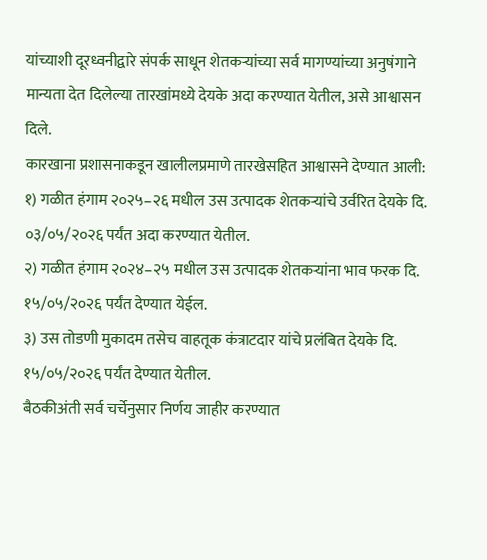यांच्याशी दूरध्वनीद्वारे संपर्क साधून शेतकऱ्यांच्या सर्व मागण्यांच्या अनुषंगाने मान्यता देत दिलेल्या तारखांमध्ये देयके अदा करण्यात येतील, असे आश्वासन दिले.
कारखाना प्रशासनाकडून खालीलप्रमाणे तारखेसहित आश्वासने देण्यात आली:
१) गळीत हंगाम २०२५–२६ मधील उस उत्पादक शेतकऱ्यांचे उर्वरित देयके दि. ०३/०५/२०२६ पर्यंत अदा करण्यात येतील.
२) गळीत हंगाम २०२४–२५ मधील उस उत्पादक शेतकऱ्यांना भाव फरक दि. १५/०५/२०२६ पर्यंत देण्यात येईल.
३) उस तोडणी मुकादम तसेच वाहतूक कंत्राटदार यांचे प्रलंबित देयके दि. १५/०५/२०२६ पर्यंत देण्यात येतील.
बैठकीअंती सर्व चर्चेनुसार निर्णय जाहीर करण्यात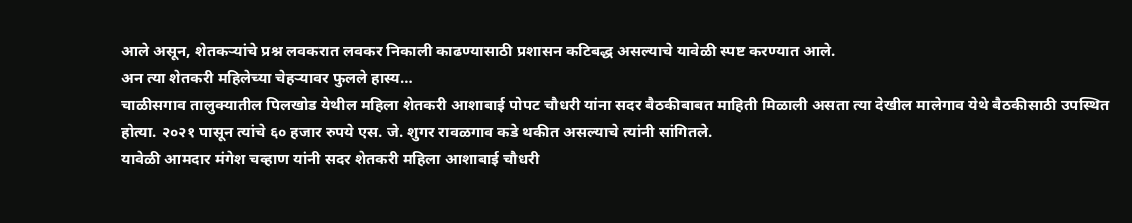आले असून, शेतकऱ्यांचे प्रश्न लवकरात लवकर निकाली काढण्यासाठी प्रशासन कटिबद्ध असल्याचे यावेळी स्पष्ट करण्यात आले.
अन त्या शेतकरी महिलेच्या चेहऱ्यावर फुलले हास्य…
चाळीसगाव तालुक्यातील पिलखोड येथील महिला शेतकरी आशाबाई पोपट चौधरी यांना सदर बैठकीबाबत माहिती मिळाली असता त्या देखील मालेगाव येथे बैठकीसाठी उपस्थित होत्या. २०२१ पासून त्यांचे ६० हजार रुपये एस. जे. शुगर रावळगाव कडे थकीत असल्याचे त्यांनी सांगितले.
यावेळी आमदार मंगेश चव्हाण यांनी सदर शेतकरी महिला आशाबाई चौधरी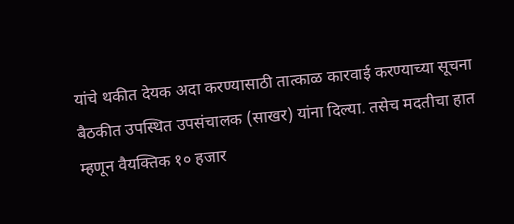यांचे थकीत देयक अदा करण्यासाठी तात्काळ कारवाई करण्याच्या सूचना बैठकीत उपस्थित उपसंचालक (साखर) यांना दिल्या. तसेच मदतीचा हात म्हणून वैयक्तिक १० हजार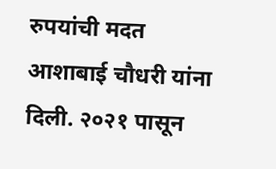रुपयांची मदत आशाबाई चौधरी यांना दिली. २०२१ पासून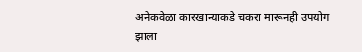अनेकवेळा कारखान्याकडे चकरा मारूनही उपयोग झाला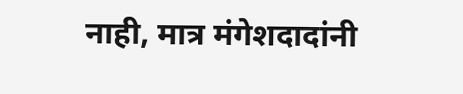नाही, मात्र मंगेशदादांनी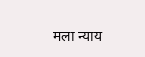मला न्याय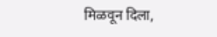मिळवून दिला,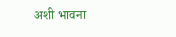अशी भावना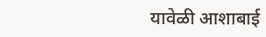यावेळी आशाबाई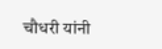चौधरी यांनी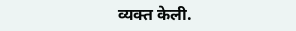व्यक्त केली.